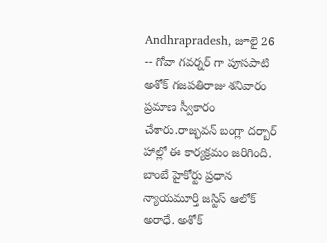Andhrapradesh, జూలై 26 -- గోవా గవర్నర్ గా పూసపాటి అశోక్ గజపతిరాజు శనివారం ప్రమాణ స్వీకారం చేశారు.రాజ్భవన్ బంగ్లా దర్బార్ హాల్లో ఈ కార్యక్రమం జరిగింది. బాంబే హైకోర్టు ప్రధాన న్యాయమూర్తి జస్టిస్ ఆలోక్ అరాధే. అశోక్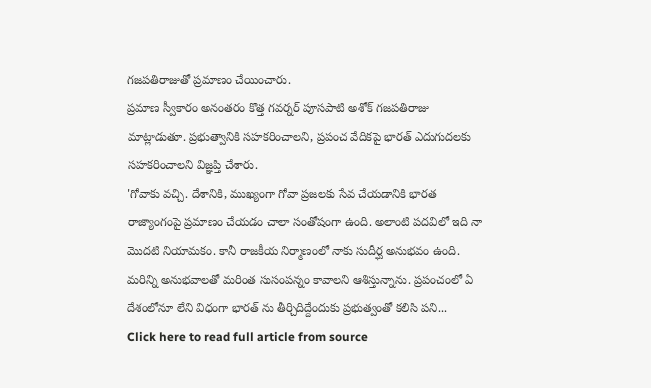గజపతిరాజుతో ప్రమాణం చేయించారు.
ప్రమాణ స్వీకారం అనంతరం కొత్త గవర్నర్ పూసపాటి అశోక్ గజపతిరాజు మాట్లాడుతూ. ప్రభుత్వానికి సహకరించాలని, ప్రపంచ వేదికపై భారత్ ఎదుగుదలకు సహకరించాలని విజ్ఞప్తి చేశారు.
'గోవాకు వచ్చి. దేశానికి, ముఖ్యంగా గోవా ప్రజలకు సేవ చేయడానికి భారత రాజ్యాంగంపై ప్రమాణం చేయడం చాలా సంతోషంగా ఉంది. అలాంటి పదవిలో ఇది నా మొదటి నియామకం. కానీ రాజకీయ నిర్మాణంలో నాకు సుదీర్ఘ అనుభవం ఉంది. మరిన్ని అనుభవాలతో మరింత సుసంపన్నం కావాలని ఆశిస్తున్నాను. ప్రపంచంలో ఏ దేశంలోనూ లేని విధంగా భారత్ ను తీర్చిదిద్దేందుకు ప్రభుత్వంతో కలిసి పని...
Click here to read full article from source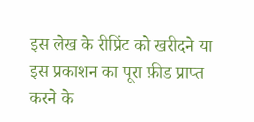इस लेख के रीप्रिंट को खरीदने या इस प्रकाशन का पूरा फ़ीड प्राप्त करने के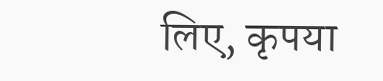लिए, कृपया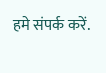हमे संपर्क करें.